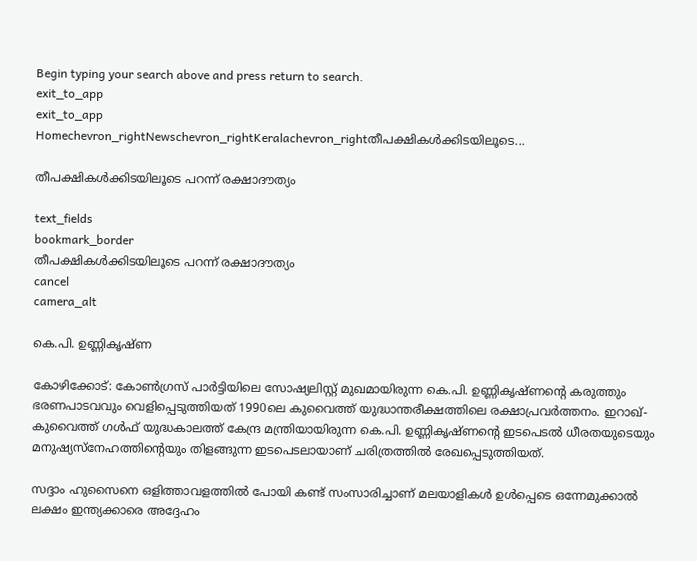Begin typing your search above and press return to search.
exit_to_app
exit_to_app
Homechevron_rightNewschevron_rightKeralachevron_rightതീപക്ഷികൾക്കിടയിലൂടെ...

തീപക്ഷികൾക്കിടയിലൂടെ പറന്ന് രക്ഷാദൗത്യം

text_fields
bookmark_border
തീപക്ഷികൾക്കിടയിലൂടെ പറന്ന് രക്ഷാദൗത്യം
cancel
camera_alt

കെ.പി. ഉണ്ണികൃഷ്ണ

കോഴിക്കോട്: കോൺഗ്രസ് പാർട്ടിയിലെ സോഷ്യലിസ്റ്റ് മുഖമായിരുന്ന കെ.പി. ഉണ്ണികൃഷ്ണന്റെ കരുത്തും ഭരണപാടവവും വെളിപ്പെടുത്തിയത് 1990ലെ കുവൈത്ത് യുദ്ധാന്തരീക്ഷത്തിലെ രക്ഷാപ്രവർത്തനം. ഇറാഖ്-കുവൈത്ത് ഗൾഫ് യുദ്ധകാലത്ത് കേന്ദ്ര മന്ത്രിയായിരുന്ന കെ.പി. ഉണ്ണികൃഷ്ണന്റെ ഇടപെടൽ ധീരതയുടെയും മനുഷ്യസ്നേഹത്തിന്റെയും തിളങ്ങുന്ന ഇടപെടലായാണ് ചരിത്രത്തിൽ രേഖപ്പെടുത്തിയത്.

സദ്ദാം ഹുസൈനെ ഒളിത്താവളത്തിൽ പോയി കണ്ട് സംസാരിച്ചാണ് മലയാളികൾ ഉൾപ്പെടെ ഒന്നേമുക്കാൽ ലക്ഷം ഇന്ത്യക്കാരെ അദ്ദേഹം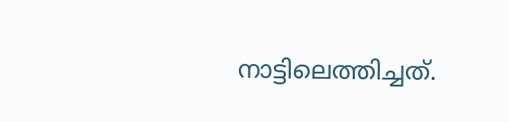നാട്ടിലെത്തിച്ചത്.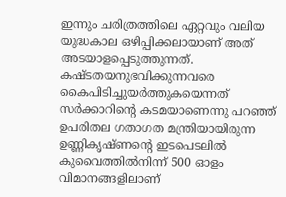ഇന്നും ചരിത്രത്തിലെ ഏറ്റവും വലിയ യുദ്ധകാല ഒഴിപ്പിക്കലായാണ് അത് അടയാളപ്പെടുത്തുന്നത്. കഷ്ടതയനുഭവിക്കുന്നവരെ കൈപിടിച്ചുയർത്തുകയെന്നത് സർക്കാറിന്റെ കടമയാണെന്നു പറഞ്ഞ് ഉപരിതല ഗതാഗത മന്ത്രിയായിരുന്ന ഉണ്ണികൃഷ്ണന്‍റെ ഇടപെടലിൽ കുവൈത്തിൽനിന്ന് 500 ഓളം വിമാനങ്ങളിലാണ്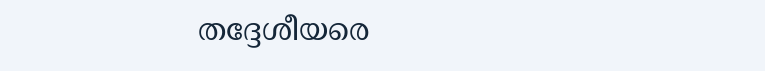തദ്ദേശീയരെ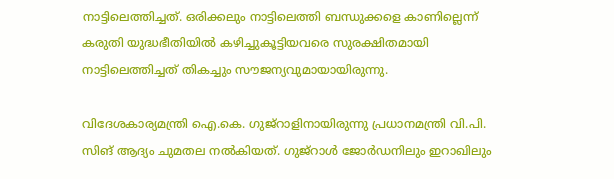നാട്ടിലെത്തിച്ചത്. ഒരിക്കലും നാട്ടിലെത്തി ബന്ധുക്കളെ കാണില്ലെന്ന് കരുതി യുദ്ധഭീതിയിൽ കഴിച്ചുകൂട്ടിയവരെ സുരക്ഷിതമായി നാട്ടിലെത്തിച്ചത് തികച്ചും സൗജന്യവുമായായിരുന്നു.

വിദേശകാര്യമന്ത്രി ഐ.കെ. ഗുജ്റാളിനായിരുന്നു പ്രധാനമന്ത്രി വി.പി. സിങ് ആദ്യം ചുമതല നൽകിയത്. ഗുജ്റാൾ ജോർഡനിലും ഇറാഖിലും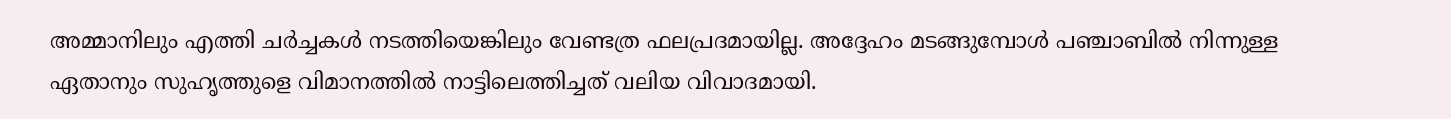അമ്മാനിലും എത്തി ചർച്ചകൾ നടത്തിയെങ്കിലും വേണ്ടത്ര ഫലപ്രദമായില്ല. അദ്ദേഹം മടങ്ങുമ്പോൾ പഞ്ചാബിൽ നിന്നുള്ള ഏതാനും സുഹൃത്തുളെ വിമാനത്തിൽ നാട്ടിലെത്തിച്ചത് വലിയ വിവാദമായി.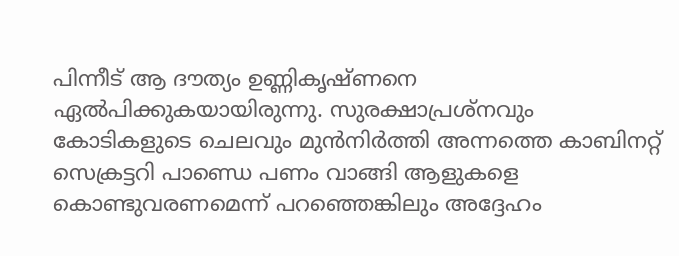പിന്നീട് ആ ദൗത്യം ഉണ്ണികൃഷ്ണനെ ഏൽപിക്കുകയായിരുന്നു. സുരക്ഷാപ്രശ്ന‌വും കോടികളുടെ ചെലവും മുൻനിർത്തി അന്നത്തെ കാബിനറ്റ് സെക്രട്ടറി പാണ്ഡെ പണം വാങ്ങി ആളുകളെ കൊണ്ടുവരണമെന്ന് പറഞ്ഞെങ്കിലും അദ്ദേഹം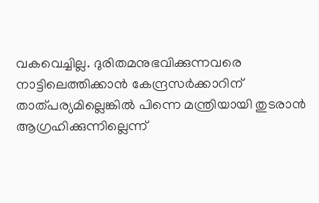വകവെച്ചില്ല. ദുരിതമനുഭവിക്കുന്നവരെ നാട്ടിലെത്തിക്കാൻ കേന്ദ്രസർക്കാറിന് താത്‌പര്യമില്ലെങ്കിൽ പിന്നെ മന്ത്രിയായി തുടരാൻ ആഗ്രഹിക്കുന്നില്ലെന്ന്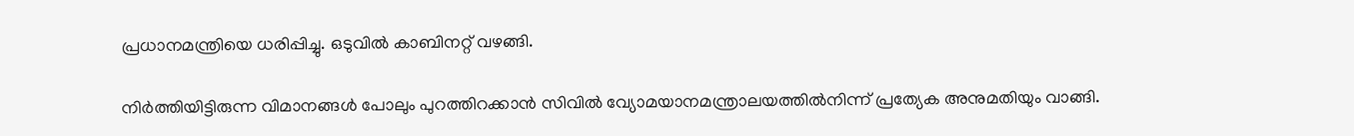പ്രധാനമന്ത്രിയെ ധരിപ്പിച്ചു. ഒടുവിൽ കാബിനറ്റ് വഴങ്ങി.

നിർത്തിയിട്ടിരുന്ന വിമാനങ്ങൾ പോലും പുറത്തിറക്കാൻ സിവിൽ വ്യോമയാനമന്ത്രാലയത്തിൽനിന്ന് പ്രത്യേക അനുമതിയും വാങ്ങി.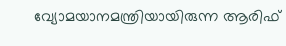വ്യോമയാനമന്ത്രിയായിരുന്ന ആരിഫ്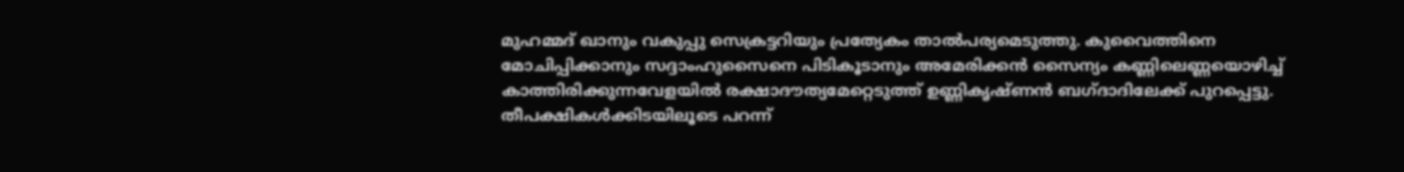മുഹമ്മദ് ഖാനും വകുപ്പു സെക്രട്ടറിയും പ്രത്യേകം താൽപര്യമെടുത്തു. കുവൈത്തിനെ മോചിപ്പിക്കാനും സദ്ദാംഹുസൈനെ പിടികൂടാനും അമേരിക്കൻ സൈന്യം കണ്ണിലെണ്ണയൊഴിച്ച് കാത്തിരിക്കുന്നവേളയിൽ രക്ഷാദൗത്യമേറ്റെടുത്ത് ഉണ്ണികൃഷ്ണൻ ബഗ്ദാദിലേക്ക് പുറപ്പെട്ടു. തീപക്ഷികൾക്കിടയിലൂടെ പറന്ന്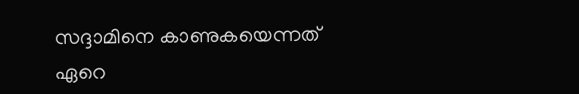സദ്ദാമിനെ കാണുകയെന്നത് ഏറെ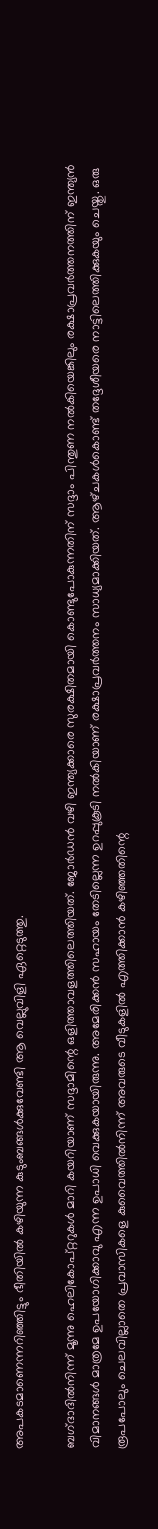അപകടമാണെന്നറിഞ്ഞിട്ടും ഭീതിയിൽ കഴിയുന്ന കുടുംബങ്ങൾക്കുവേണ്ടി ആ വെല്ലുവിളി ഏറ്റെടുത്തു.

ബഗ്‌ദാദിൽനിന്ന് മൂന്നു ഹെലികോപ്റ്ററുകൾ മാറി കയറിയാണ് സദ്ദാമിന്റെ ഒളിത്താവളത്തിലെത്തിയത്. ജോർഡൻ വഴി ഇന്ത്യക്കാരെ സുരക്ഷിതമായി കൊണ്ടുപോകുന്നതിന് സദ്ദാം പിന്തുണ നൽകിയെങ്കിലും രക്ഷാപ്രവർത്തനത്തിന് ഇന്ത്യൻ വിമാനങ്ങൾ മാത്രമേ ഉപയോഗിക്കാവു എന്ന ഉപാധി വെക്കുകയായിരുന്നു. അമേരിക്കൻ സഹായം തേടില്ലെന്ന ഉറപ്പുകൂടി നൽകിയാണ് രക്ഷാപ്രവർത്തനം സാധ്യമാക്കിയത്. ആഴ്‌ചകൾകൊണ്ട് തദ്ദേശീയരെ നാട്ടിലെത്തിക്കുകയും ചെയ്തു. ഒരു രൂപപോലും ചെലവില്ലാതെ പ്രവാസികളെ കുവൈത്തിൽനിന്ന് അവരുടെ വീടുകളിൽ എത്തിക്കാൻ കഴിഞ്ഞതിന്റെ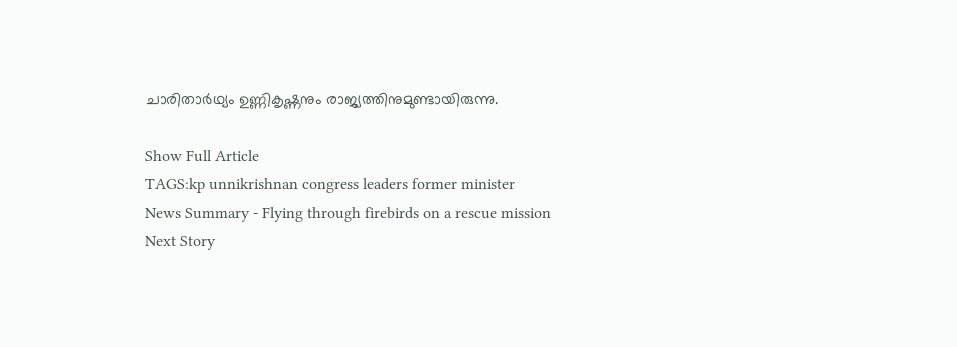ചാരിതാർഥ്യം ഉണ്ണികൃഷ്ണനും രാജ്യത്തിനുമുണ്ടായിരുന്നു.

Show Full Article
TAGS:kp unnikrishnan congress leaders former minister
News Summary - Flying through firebirds on a rescue mission
Next Story